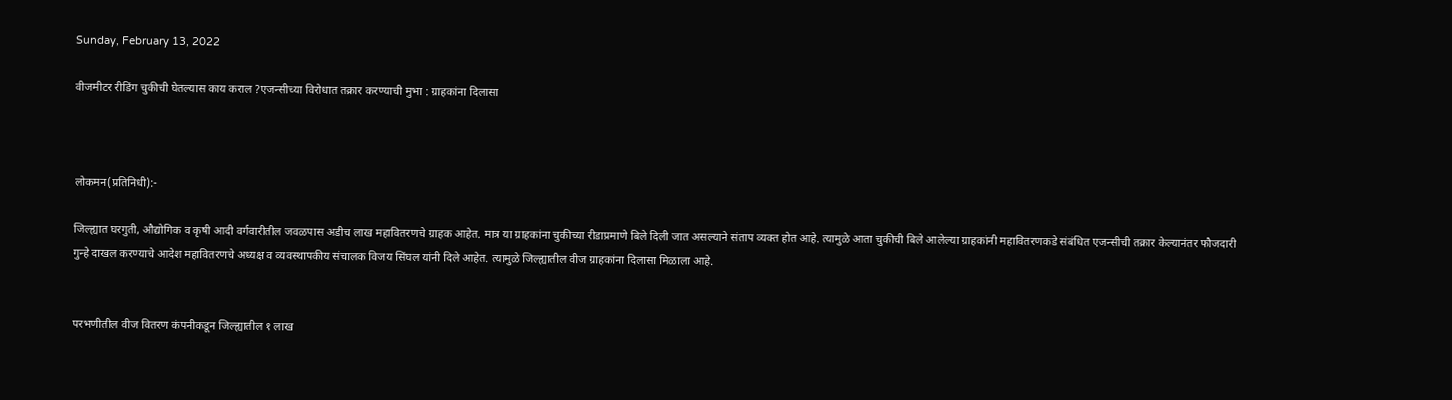Sunday, February 13, 2022

वीजमीटर रीडिंग चुकीची घेतल्यास काय कराल ?एजन्सीच्या विरोधात तक्रार करण्याची मुभा : ग्राहकांना दिलासा



लोकमन(प्रतिनिधी):-

जिल्ह्यात घरगुती, औद्योगिक व कृषी आदी वर्गवारीतील जवळपास अडीच लाख महावितरणचे ग्राहक आहेत. मात्र या ग्राहकांना चुकीच्या रीडाप्रमाणे बिले दिली जात असल्याने संताप व्यक्त होत आहे. त्यामुळे आता चुकीची बिले आलेल्या ग्राहकांनी महावितरणकडे संबंधित एजन्सीची तक्रार केल्यानंतर फौजदारी गुन्हे दाखल करण्याचे आदेश महावितरणचे अध्यक्ष व व्यवस्थापकीय संचालक विजय सिंघल यांनी दिले आहेत. त्यामुळे जिल्ह्यातील वीज ग्राहकांना दिलासा मिळाला आहे.


परभणीतील वीज वितरण कंपनीकडून जिल्ह्यातील १ लाख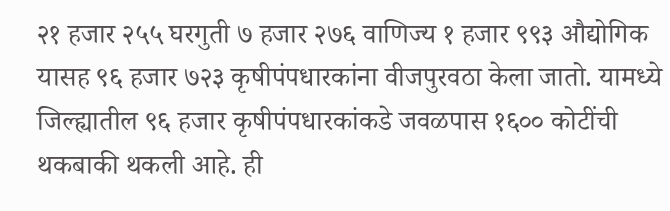२१ हजार २५५ घरगुती ७ हजार २७६ वाणिज्य १ हजार ९९३ औद्योगिक यासह ९६ हजार ७२३ कृषीपंपधारकांना वीजपुरवठा केला जातो. यामध्ये जिल्ह्यातील ९६ हजार कृषीपंपधारकांकडे जवळपास १६०० कोटींची थकबाकी थकली आहे. ही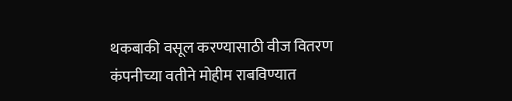थकबाकी वसूल करण्यासाठी वीज वितरण कंपनीच्या वतीने मोहीम राबविण्यात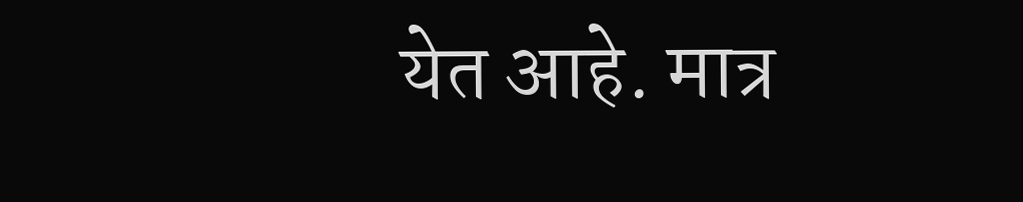येत आहे. मात्र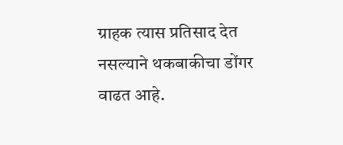ग्राहक त्यास प्रतिसाद देत नसल्याने थकबाकीचा डोंगर वाढत आहे.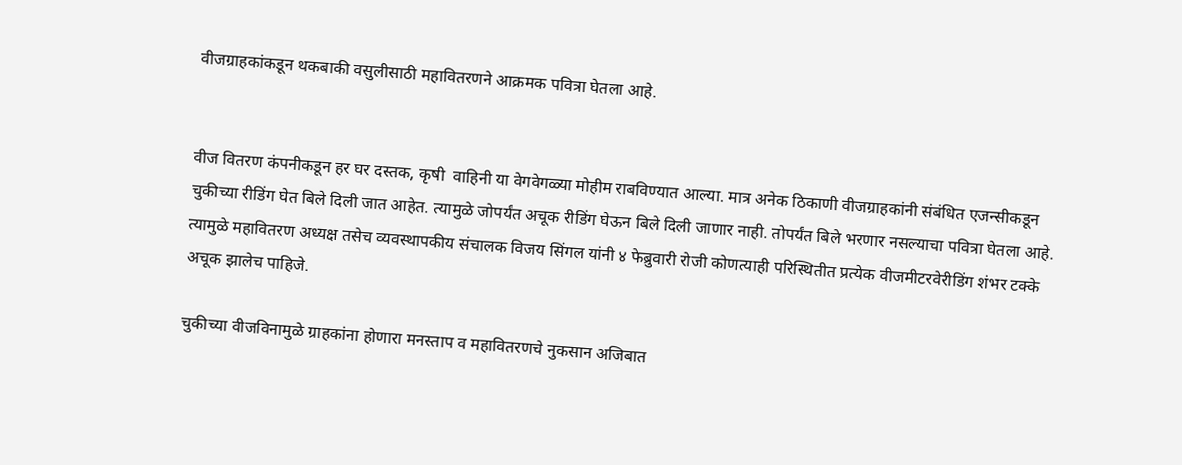वीजग्राहकांकडून थकबाकी वसुलीसाठी महावितरणने आक्रमक पवित्रा घेतला आहे.


वीज वितरण कंपनीकडून हर घर दस्तक, कृषी  वाहिनी या वेगवेगळ्या मोहीम राबविण्यात आल्या. मात्र अनेक ठिकाणी वीजग्राहकांनी संबंधित एजन्सीकडून चुकीच्या रीडिंग घेत बिले दिली जात आहेत. त्यामुळे जोपर्यंत अचूक रीडिंग घेऊन बिले दिली जाणार नाही. तोपर्यंत बिले भरणार नसल्याचा पवित्रा घेतला आहे. त्यामुळे महावितरण अध्यक्ष तसेच व्यवस्थापकीय संचालक विजय सिंगल यांनी ४ फेब्रुवारी रोजी कोणत्याही परिस्थितीत प्रत्येक वीजमीटरवेरीडिंग शंभर टक्के अचूक झालेच पाहिजे.

चुकीच्या वीजविनामुळे ग्राहकांना होणारा मनस्ताप व महावितरणचे नुकसान अजिबात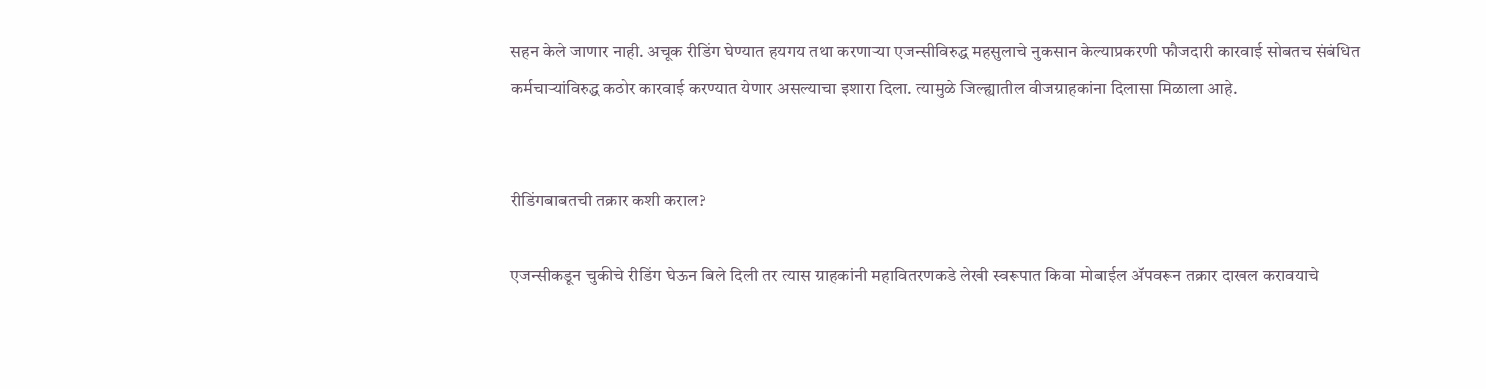सहन केले जाणार नाही. अचूक रीडिंग घेण्यात हयगय तथा करणाऱ्या एजन्सीविरुद्ध महसुलाचे नुकसान केल्याप्रकरणी फौजदारी कारवाई सोबतच संबंधित कर्मचाऱ्यांविरुद्ध कठोर कारवाई करण्यात येणार असल्याचा इशारा दिला. त्यामुळे जिल्ह्यातील वीजग्राहकांना दिलासा मिळाला आहे.


रीडिंगबाबतची तक्रार कशी कराल?

एजन्सीकडून चुकीचे रीडिंग घेऊन बिले दिली तर त्यास ग्राहकांनी महावितरणकडे लेखी स्वरूपात किवा मोबाईल ॲपवरून तक्रार दाखल करावयाचे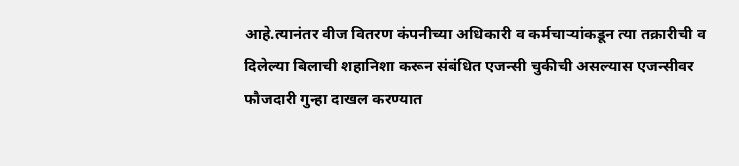आहे.त्यानंतर वीज वितरण कंपनीच्या अधिकारी व कर्मचाऱ्यांकडून त्या तक्रारीची व दिलेल्या बिलाची शहानिशा करून संबंधित एजन्सी चुकीची असल्यास एजन्सीवर फौजदारी गुन्हा दाखल करण्यात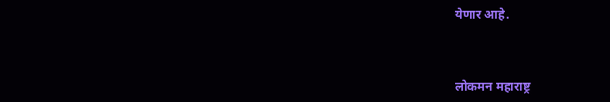येणार आहे.



लोकमन महाराष्ट्र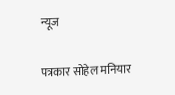न्यूज

पत्रकार सोहेल मनियार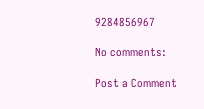9284856967

No comments:

Post a Comment